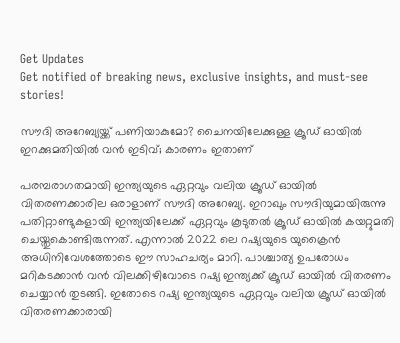Get Updates
Get notified of breaking news, exclusive insights, and must-see stories!

സൗദി അറേബ്യയ്ക്ക് പണിയാകുമോ? ചൈനയിലേക്കുള്ള ക്രൂഡ് ഓയില്‍ ഇറക്കുമതിയില്‍ വന്‍ ഇടിവ്; കാരണം ഇതാണ്

പരമ്പരാഗതമായി ഇന്ത്യയുടെ ഏറ്റവും വലിയ ക്രൂഡ് ഓയില്‍ വിതരണക്കാരില‍ ഒരാളാണ് സൗദി അറേബ്യ. ഇറാഖും സൗദിയുമായിരുന്നു പതിറ്റാണ്ടുകളായി ഇന്ത്യയിലേക്ക് ഏറ്റവും കൂടുതല്‍ ക്രൂഡ് ഓയില്‍ കയറ്റുമതി ചെയ്തുകൊണ്ടിരുന്നത്. എന്നാല്‍ 2022 ലെ റഷ്യയുടെ യുക്രൈന്‍ അധിനിവേശത്തോടെ ഈ സാഹചര്യം മാറി. പാശ്ചാത്യ ഉപരോധം മറികടക്കാന്‍ വന്‍ വിലക്കിഴിവോടെ റഷ്യ ഇന്ത്യക്ക് ക്രൂഡ് ഓയില്‍ വിതരണം ചെയ്യാന്‍ തുടങ്ങി. ഇതോടെ റഷ്യ ഇന്ത്യയുടെ ഏറ്റവും വലിയ ക്രൂഡ് ഓയില്‍ വിതരണക്കാരായി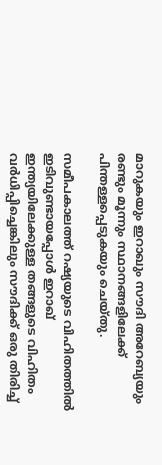മാറുകയും ഇറാഖും സൗദി അറേബ്യയും രണ്ടും മൂന്നും സ്ഥാനങ്ങളിലേക്ക് പിന്തള്ളപ്പെടുകയും ചെയ്തു.

സമീപകാലത്ത് റഷ്യയുടെ വിഹിതത്തില്‍ ഇടിവുണ്ടായപ്പോള്‍ ഇറാഖ് ഇന്ത്യയിലേക്കുള്ള തങ്ങളുടെ വിഹിതം വർധിപ്പിച്ചെങ്കിലും സൗദിക്ക് ഒരു തിരിച്ച്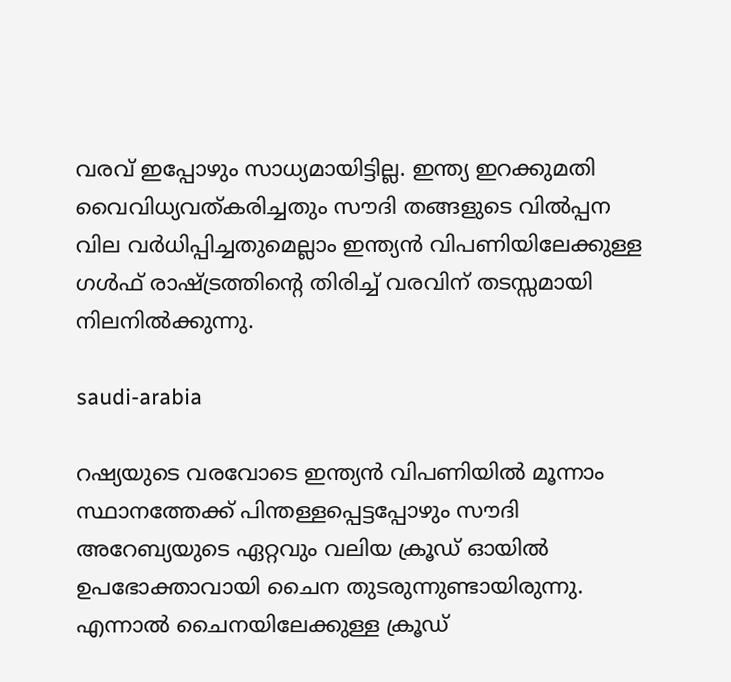വരവ് ഇപ്പോഴും സാധ്യമായിട്ടില്ല. ഇന്ത്യ ഇറക്കുമതി വൈവിധ്യവത്കരിച്ചതും സൗദി തങ്ങളുടെ വില്‍പ്പന വില വർധിപ്പിച്ചതുമെല്ലാം ഇന്ത്യന്‍ വിപണിയിലേക്കുള്ള ഗള്‍ഫ് രാഷ്ട്രത്തിന്റെ തിരിച്ച് വരവിന് തടസ്സമായി നിലനില്‍ക്കുന്നു.

saudi-arabia

റഷ്യയുടെ വരവോടെ ഇന്ത്യന്‍ വിപണിയില്‍ മൂന്നാം സ്ഥാനത്തേക്ക് പിന്തള്ളപ്പെട്ടപ്പോഴും സൗദി അറേബ്യയുടെ ഏറ്റവും വലിയ ക്രൂഡ് ഓയില്‍ ഉപഭോക്താവായി ചൈന തുടരുന്നുണ്ടായിരുന്നു. എന്നാല്‍ ചൈനയിലേക്കുള്ള ക്രൂഡ്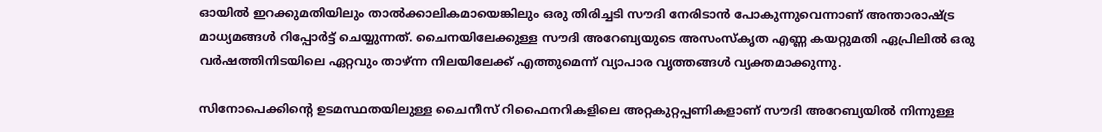ഓയില്‍ ഇറക്കുമതിയിലും താല്‍ക്കാലികമായെങ്കിലും ഒരു തിരിച്ചടി സൗദി നേരിടാന്‍ പോകുന്നുവെന്നാണ് അന്താരാഷ്ട്ര മാധ്യമങ്ങള്‍ റിപ്പോർട്ട് ചെയ്യുന്നത്. ചൈനയിലേക്കുള്ള സൗദി അറേബ്യയുടെ അസംസ്കൃത എണ്ണ കയറ്റുമതി ഏപ്രിലിൽ ഒരു വർഷത്തിനിടയിലെ ഏറ്റവും താഴ്ന്ന നിലയിലേക്ക് എത്തുമെന്ന് വ്യാപാര വൃത്തങ്ങള്‍ വ്യക്തമാക്കുന്നു.

സിനോപെക്കിന്റെ ഉടമസ്ഥതയിലുള്ള ചൈനീസ് റിഫൈനറികളിലെ അറ്റകുറ്റപ്പണികളാണ് സൗദി അറേബ്യയില്‍ നിന്നുള്ള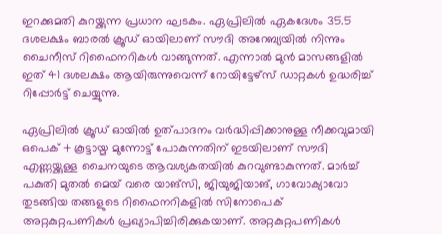ഇറക്കുമതി കുറയ്ക്കുന്ന പ്രധാന ഘടകം. ഏപ്രിലിൽ ഏകദേശം 35.5 ദശലക്ഷം ബാരൽ ക്രൂഡ് ഓയിലാണ് സൗദി അറേബ്യയില്‍ നിന്നും ചൈനീസ് റിഫൈനറികള്‍ വാങ്ങുന്നത്. എന്നാല്‍ മുന്‍ മാസങ്ങളില്‍ ഇത് 41 ദശലക്ഷം ആയിരുന്നുവെന്ന് റോയിട്ടേഴ്സ് ഡാറ്റകള്‍ ഉദ്ധരിച്ച് റിപ്പോർട്ട് ചെയ്യുന്നു.

ഏപ്രിലില്‍ ക്രൂഡ് ഓയില്‍ ഉത്പാദനം വർദ്ധിപ്പിക്കാനുള്ള നീക്കവുമായി ഒപെക് + കൂട്ടായ്മ മുന്നോട്ട് പോകുന്നതിന് ഇടയിലാണ് സൗദി എണ്ണയ്ക്കുള്ള ചൈനയുടെ ആവശ്യകതയിൽ കുറവുണ്ടാകുന്നത്. മാർച്ച് പകുതി മുതൽ മെയ് വരെ യാങ്‌സി, ജിയുജിയാങ്, ഗാവോക്യാവോ തുടങ്ങിയ തങ്ങളുടെ റിഫൈനറികളില്‍ സിനോപെക് അറ്റകുറ്റപണികള്‍ പ്രഖ്യാപിച്ചിരിക്കുകയാണ്. അറ്റകുറ്റപണികള്‍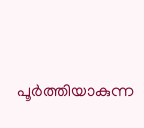പൂർത്തിയാകുന്ന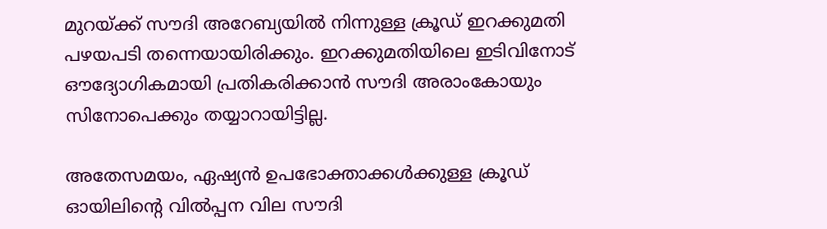മുറയ്ക്ക് സൗദി അറേബ്യയില്‍ നിന്നുള്ള ക്രൂഡ് ഇറക്കുമതി പഴയപടി തന്നെയായിരിക്കും. ഇറക്കുമതിയിലെ ഇടിവിനോട് ഔദ്യോഗികമായി പ്രതികരിക്കാന്‍ സൗദി അരാംകോയും സിനോപെക്കും തയ്യാറായിട്ടില്ല.

അതേസമയം, ഏഷ്യന്‍ ഉപഭോക്താക്കള്‍ക്കുള്ള ക്രൂഡ് ഓയിലിന്റെ വില്‍പ്പന വില സൗദി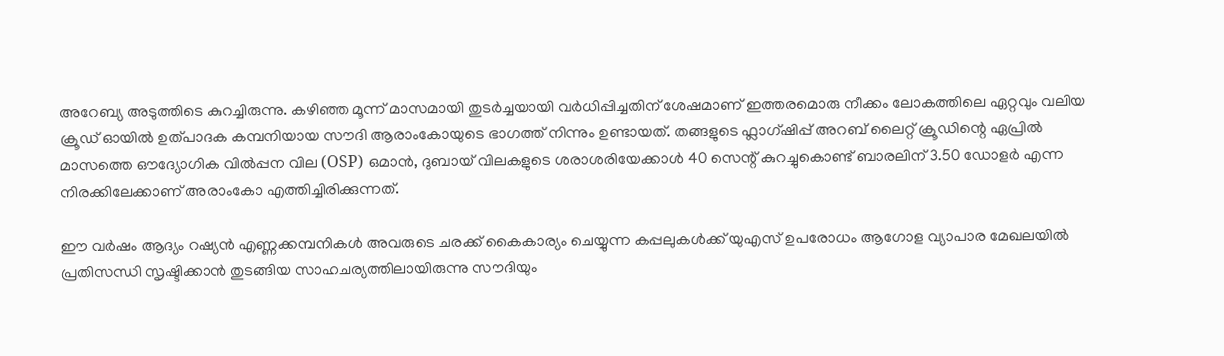അറേബ്യ അടുത്തിടെ കുറച്ചിരുന്നു. കഴിഞ്ഞ മൂന്ന് മാസമായി തുടർച്ചയായി വർധിപ്പിച്ചതിന് ശേഷമാണ് ഇത്തരമൊരു നീക്കം ലോകത്തിലെ ഏറ്റവും വലിയ ക്രൂഡ് ഓയില്‍ ഉത്പാദക കമ്പനിയായ സൗദി ആരാംകോയുടെ ഭാഗത്ത് നിന്നും ഉണ്ടായത്. തങ്ങളുടെ ഫ്ലാഗ്ഷിപ്പ് അറബ് ലൈറ്റ് ക്രൂഡിന്റെ ഏപ്രിൽ മാസത്തെ ഔദ്യോഗിക വിൽപ്പന വില (OSP) ഒമാൻ, ദുബായ് വിലകളുടെ ശരാശരിയേക്കാൾ 40 സെന്റ് കുറച്ചുകൊണ്ട് ബാരലിന് 3.50 ഡോളർ എന്ന നിരക്കിലേക്കാണ് അരാംകോ എത്തിച്ചിരിക്കുന്നത്.

ഈ വർഷം ആദ്യം റഷ്യൻ എണ്ണക്കമ്പനികള്‍ അവരുടെ ചരക്ക് കൈകാര്യം ചെയ്യുന്ന കപ്പലുകള്‍ക്ക് യുഎസ് ഉപരോധം ആഗോള വ്യാപാര മേഖലയില്‍ പ്രതിസന്ധി സൃഷ്ടിക്കാന്‍ തുടങ്ങിയ സാഹചര്യത്തിലായിരുന്നു സൗദിയും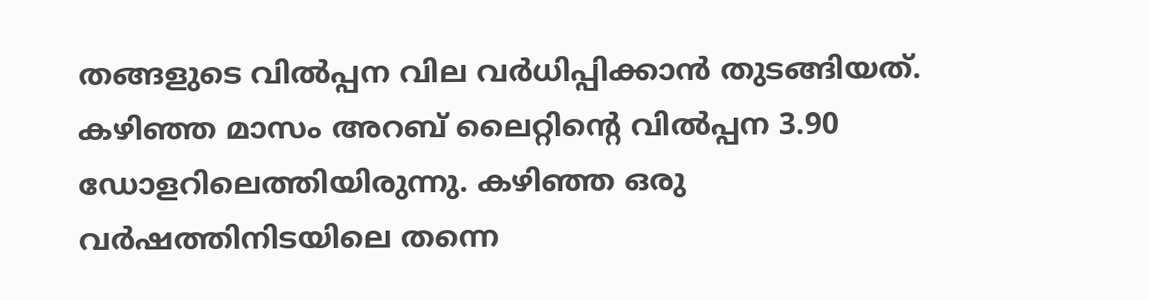തങ്ങളുടെ വില്‍പ്പന വില വർധിപ്പിക്കാന്‍ തുടങ്ങിയത്. കഴിഞ്ഞ മാസം അറബ് ലൈറ്റിന്റെ വില്‍പ്പന 3.90 ഡോളറിലെത്തിയിരുന്നു. കഴിഞ്ഞ ഒരു വർഷത്തിനിടയിലെ തന്നെ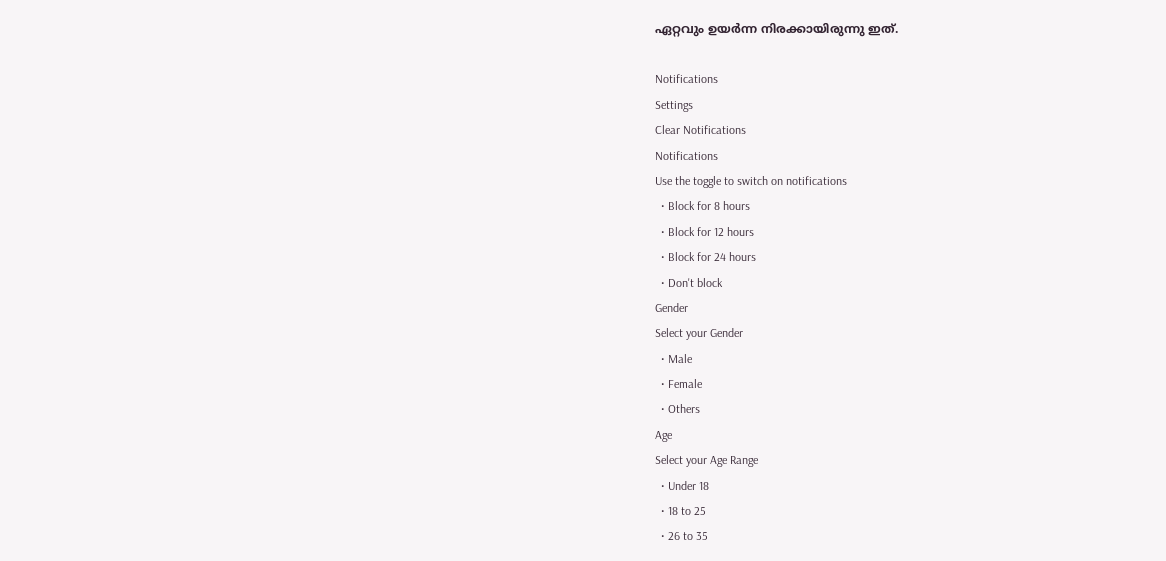ഏറ്റവും ഉയർന്ന നിരക്കായിരുന്നു ഇത്.

Notifications
Settings
Clear Notifications
Notifications
Use the toggle to switch on notifications
  • Block for 8 hours
  • Block for 12 hours
  • Block for 24 hours
  • Don't block
Gender
Select your Gender
  • Male
  • Female
  • Others
Age
Select your Age Range
  • Under 18
  • 18 to 25
  • 26 to 35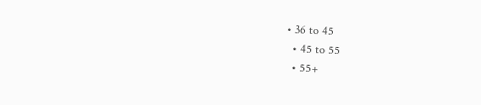• 36 to 45
  • 45 to 55
  • 55+